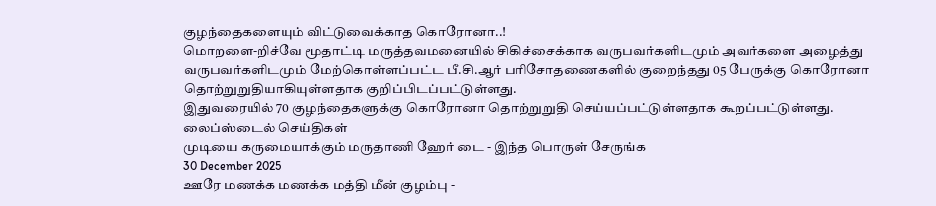குழந்தைகளையும் விட்டுவைக்காத கொரோனா..!
மொறளை-றிச்வே மூதாட்டி மருத்தவமனையில் சிகிச்சைக்காக வருபவர்களிடமும் அவர்களை அழைத்து வருபவர்களிடமும் மேற்கொள்ளப்பட்ட பீ.சி.ஆர் பரிசோதணைகளில் குறைந்தது 05 பேருக்கு கொரோனா தொற்றுறுதியாகியுள்ளதாக குறிப்பிடப்பட்டுள்ளது.
இதுவரையில் 70 குழந்தைகளுக்கு கொரோனா தொற்றுறுதி செய்யப்பட்டுள்ளதாக கூறப்பட்டுள்ளது.
லைப்ஸ்டைல் செய்திகள்
முடியை கருமையாக்கும் மருதாணி ஹேர் டை - இந்த பொருள் சேருங்க
30 December 2025
ஊரே மணக்க மணக்க மத்தி மீன் குழம்பு -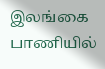இலங்கை பாணியில்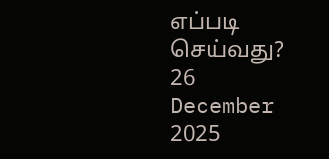எப்படி செய்வது?
26 December 2025